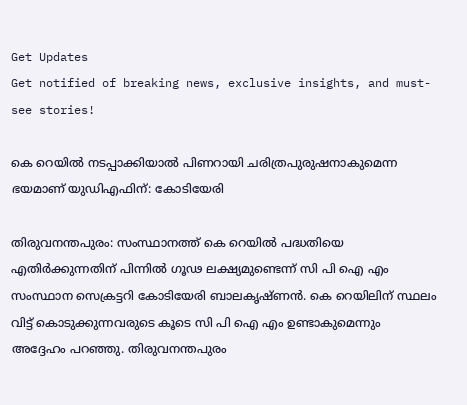Get Updates
Get notified of breaking news, exclusive insights, and must-see stories!

കെ റെയില്‍ നടപ്പാക്കിയാല്‍ പിണറായി ചരിത്രപുരുഷനാകുമെന്ന ഭയമാണ് യുഡിഎഫിന്: കോടിയേരി

തിരുവനന്തപുരം: സംസ്ഥാനത്ത് കെ റെയില്‍ പദ്ധതിയെ എതിര്‍ക്കുന്നതിന് പിന്നില്‍ ഗൂഢ ലക്ഷ്യമുണ്ടെന്ന് സി പി ഐ എം സംസ്ഥാന സെക്രട്ടറി കോടിയേരി ബാലകൃഷ്ണന്‍. കെ റെയിലിന് സ്ഥലം വിട്ട് കൊടുക്കുന്നവരുടെ കൂടെ സി പി ഐ എം ഉണ്ടാകുമെന്നും അദ്ദേഹം പറഞ്ഞു. തിരുവനന്തപുരം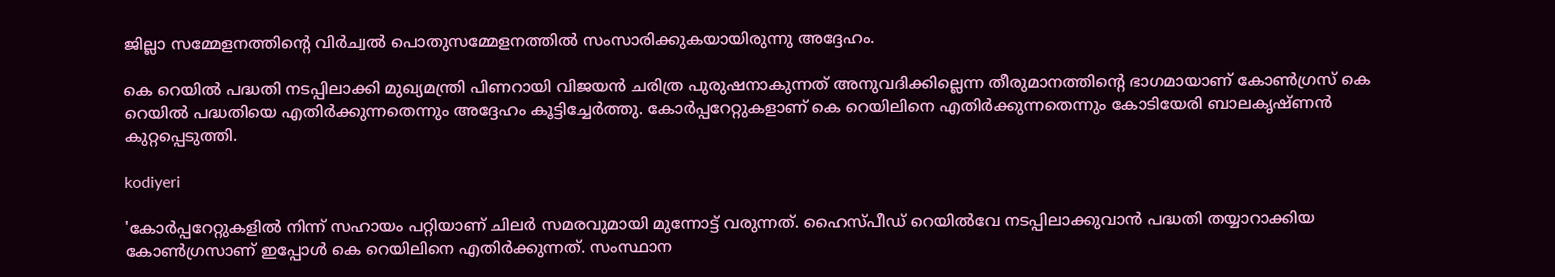ജില്ലാ സമ്മേളനത്തിന്റെ വിര്‍ച്വല്‍ പൊതുസമ്മേളനത്തില്‍ സംസാരിക്കുകയായിരുന്നു അദ്ദേഹം.

കെ റെയില്‍ പദ്ധതി നടപ്പിലാക്കി മുഖ്യമന്ത്രി പിണറായി വിജയന്‍ ചരിത്ര പുരുഷനാകുന്നത് അനുവദിക്കില്ലെന്ന തീരുമാനത്തിന്റെ ഭാഗമായാണ് കോണ്‍ഗ്രസ് കെ റെയില്‍ പദ്ധതിയെ എതിര്‍ക്കുന്നതെന്നും അദ്ദേഹം കൂട്ടിച്ചേര്‍ത്തു. കോര്‍പ്പറേറ്റുകളാണ് കെ റെയിലിനെ എതിര്‍ക്കുന്നതെന്നും കോടിയേരി ബാലകൃഷ്ണന്‍ കുറ്റപ്പെടുത്തി.

kodiyeri

'കോര്‍പ്പറേറ്റുകളില്‍ നിന്ന് സഹായം പറ്റിയാണ് ചിലര്‍ സമരവുമായി മുന്നോട്ട് വരുന്നത്. ഹൈസ്പീഡ് റെയില്‍വേ നടപ്പിലാക്കുവാന്‍ പദ്ധതി തയ്യാറാക്കിയ കോണ്‍ഗ്രസാണ് ഇപ്പോള്‍ കെ റെയിലിനെ എതിര്‍ക്കുന്നത്. സംസ്ഥാന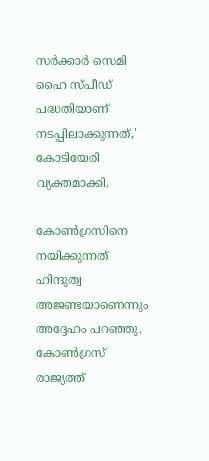സര്‍ക്കാര്‍ സെമി ഹൈ സ്പീഡ് പദ്ധതിയാണ് നടപ്പിലാക്കുന്നത്,' കോടിയേരി വ്യക്തമാക്കി.

കോണ്‍ഗ്രസിനെ നയിക്കുന്നത് ഹിന്ദുത്വ അജണ്ടയാണെന്നും അദ്ദേഹം പറഞ്ഞു. കോണ്‍ഗ്രസ് രാജ്യത്ത്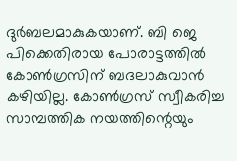ദുര്‍ബലമാകുകയാണ്. ബി ജെ പിക്കെതിരായ പോരാട്ടത്തില്‍ കോണ്‍ഗ്രസിന് ബദലാകുവാന്‍ കഴിയില്ല. കോണ്‍ഗ്രസ് സ്വീകരിച്ച സാമ്പത്തിക നയത്തിന്റെയും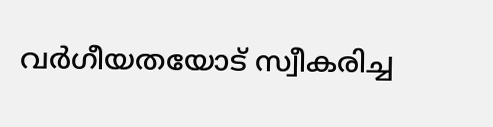വര്‍ഗീയതയോട് സ്വീകരിച്ച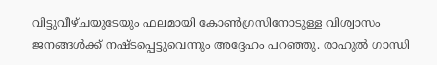വിട്ടുവീഴ്ചയുടേയും ഫലമായി കോണ്‍ഗ്രസിനോടുള്ള വിശ്വാസം ജനങ്ങള്‍ക്ക് നഷ്ടപ്പെട്ടുവെന്നും അദ്ദേഹം പറഞ്ഞു. രാഹുല്‍ ഗാന്ധി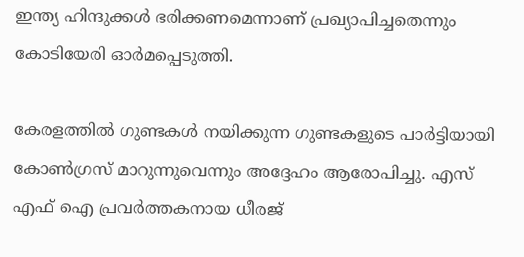ഇന്ത്യ ഹിന്ദുക്കള്‍ ഭരിക്കണമെന്നാണ് പ്രഖ്യാപിച്ചതെന്നും കോടിയേരി ഓര്‍മപ്പെടുത്തി.

കേരളത്തില്‍ ഗുണ്ടകള്‍ നയിക്കുന്ന ഗുണ്ടകളുടെ പാര്‍ട്ടിയായി കോണ്‍ഗ്രസ് മാറുന്നുവെന്നും അദ്ദേഹം ആരോപിച്ചു. എസ് എഫ് ഐ പ്രവര്‍ത്തകനായ ധീരജ്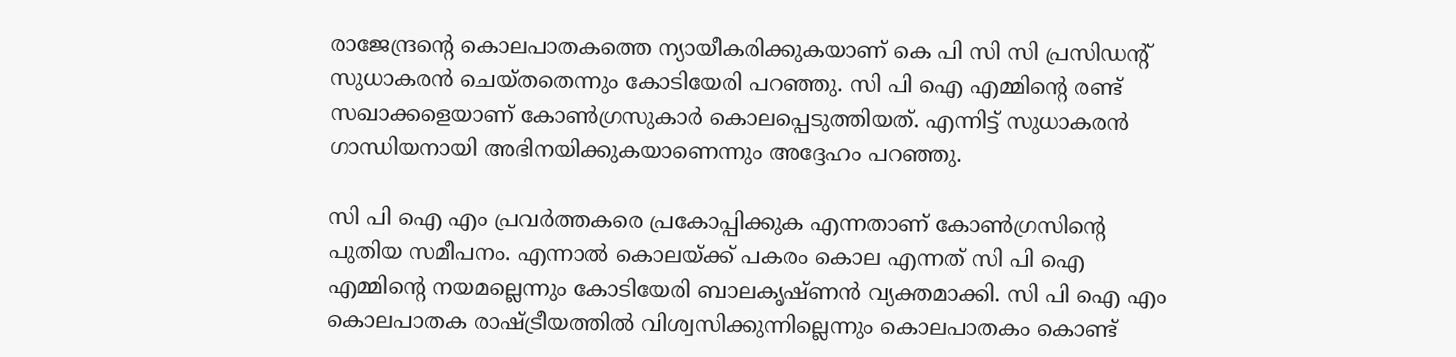രാജേന്ദ്രന്റെ കൊലപാതകത്തെ ന്യായീകരിക്കുകയാണ് കെ പി സി സി പ്രസിഡന്റ് സുധാകരന്‍ ചെയ്തതെന്നും കോടിയേരി പറഞ്ഞു. സി പി ഐ എമ്മിന്റെ രണ്ട് സഖാക്കളെയാണ് കോണ്‍ഗ്രസുകാര്‍ കൊലപ്പെടുത്തിയത്. എന്നിട്ട് സുധാകരന്‍ ഗാന്ധിയനായി അഭിനയിക്കുകയാണെന്നും അദ്ദേഹം പറഞ്ഞു.

സി പി ഐ എം പ്രവര്‍ത്തകരെ പ്രകോപ്പിക്കുക എന്നതാണ് കോണ്‍ഗ്രസിന്റെ പുതിയ സമീപനം. എന്നാല്‍ കൊലയ്ക്ക് പകരം കൊല എന്നത് സി പി ഐ എമ്മിന്റെ നയമല്ലെന്നും കോടിയേരി ബാലകൃഷ്ണന്‍ വ്യക്തമാക്കി. സി പി ഐ എം കൊലപാതക രാഷ്ട്രീയത്തില്‍ വിശ്വസിക്കുന്നില്ലെന്നും കൊലപാതകം കൊണ്ട്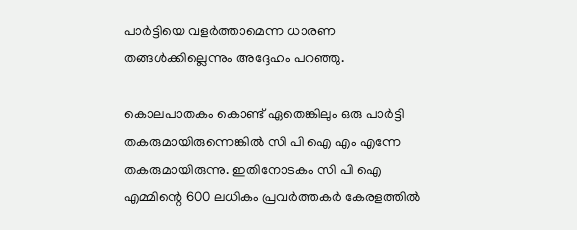പാര്‍ട്ടിയെ വളര്‍ത്താമെന്ന ധാരണ തങ്ങള്‍ക്കില്ലെന്നും അദ്ദേഹം പറഞ്ഞു.

കൊലപാതകം കൊണ്ട് ഏതെങ്കിലും ഒരു പാര്‍ട്ടി തകരുമായിരുന്നെങ്കില്‍ സി പി ഐ എം എന്നേ തകരുമായിരുന്നു. ഇതിനോടകം സി പി ഐ എമ്മിന്റെ 600 ലധികം പ്രവര്‍ത്തകര്‍ കേരളത്തില്‍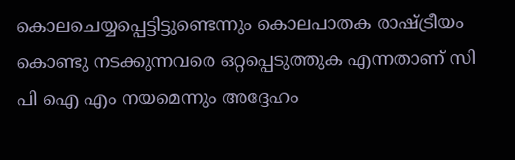കൊലചെയ്യപ്പെട്ടിട്ടുണ്ടെന്നും കൊലപാതക രാഷ്ട്രീയം കൊണ്ടു നടക്കുന്നവരെ ഒറ്റപ്പെടുത്തുക എന്നതാണ് സി പി ഐ എം നയമെന്നും അദ്ദേഹം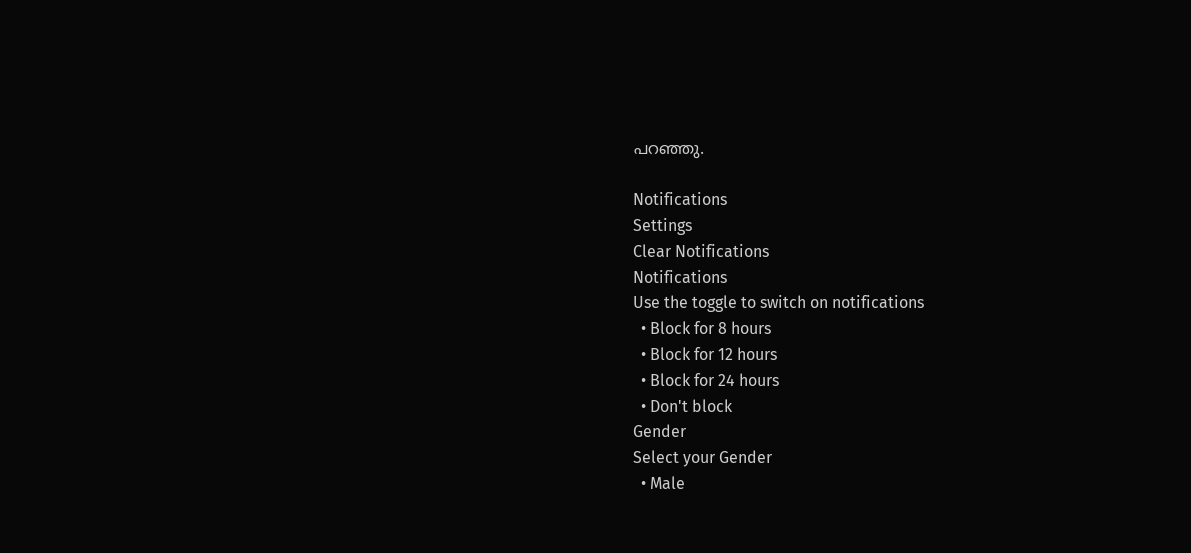പറഞ്ഞു.

Notifications
Settings
Clear Notifications
Notifications
Use the toggle to switch on notifications
  • Block for 8 hours
  • Block for 12 hours
  • Block for 24 hours
  • Don't block
Gender
Select your Gender
  • Male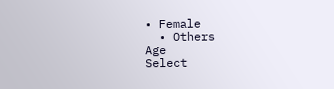• Female
  • Others
Age
Select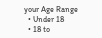your Age Range
  • Under 18
  • 18 to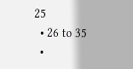25
  • 26 to 35
  •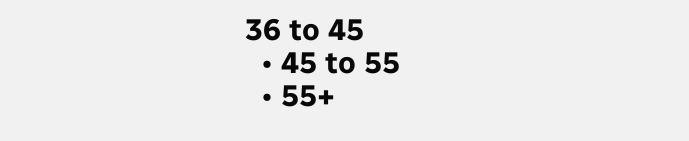36 to 45
  • 45 to 55
  • 55+